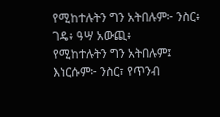የሚከተሉትን ግን አትበሉም፦ ንስር፥ ገዴ፥ ዓሣ አውጪ፥
የሚከተሉትን ግን አትበሉም፤ እነርሱም፦ ንስር፣ የጥንብ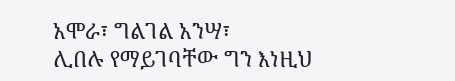አሞራ፣ ግልገል አንሣ፣
ሊበሉ የማይገባቸው ግን እነዚህ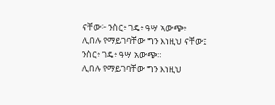ናቸው፦ ንስር፥ ገዴ፥ ዓሣ ኣውጭ፥
ሊበሉ የማይገባቸው ግን እነዚህ ናቸው፤ ንስር፥ ገዴ፥ ዓሣ አውጭ።
ሊበሉ የማይገባቸው ግን እነዚህ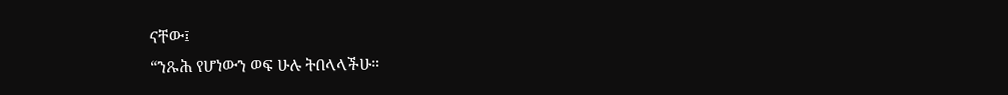ናቸው፤
“ንጹሕ የሆነውን ወፍ ሁሉ ትበላላችሁ።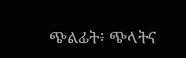ጭልፊት፥ ጭላትና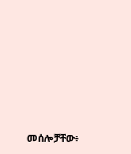መሰሎቻቸው፥